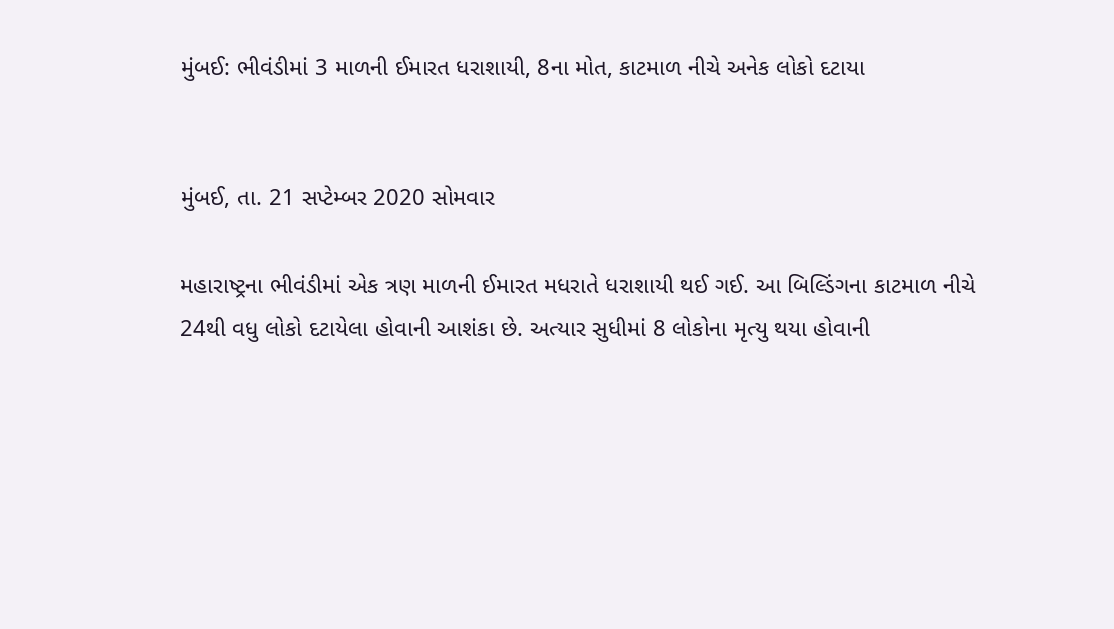મુંબઈ: ભીવંડીમાં 3 માળની ઈમારત ધરાશાયી, 8ના મોત, કાટમાળ નીચે અનેક લોકો દટાયા


મુંબઈ, તા. 21 સપ્ટેમ્બર 2020 સોમવાર

મહારાષ્ટ્રના ભીવંડીમાં એક ત્રણ માળની ઈમારત મધરાતે ધરાશાયી થઈ ગઈ. આ બિલ્ડિંગના કાટમાળ નીચે 24થી વધુ લોકો દટાયેલા હોવાની આશંકા છે. અત્યાર સુધીમાં 8 લોકોના મૃત્યુ થયા હોવાની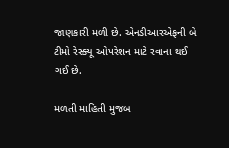જાણકારી મળી છે. એનડીઆરએફની બે ટીમો રેસ્ક્યૂ ઓપરેશન માટે રવાના થઈ ગઈ છે.

મળતી માહિતી મુજબ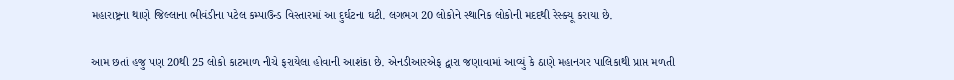મહારાષ્ટ્રના થાણે જિલ્લાના ભીવંડીના પટેલ કમ્પાઉન્ડ વિસ્તારમાં આ દુર્ઘટના ઘટી. લગભગ 20 લોકોને સ્થાનિક લોકોની મદદથી રેસ્ક્યૂ કરાયા છે.

આમ છતાં હજુ પણ 20થી 25 લોકો કાટમાળ નીચે ફરાયેલા હોવાની આશંકા છે. એનડીઆરએફ દ્વારા જણાવામાં આવ્યું કે ઠાણે મહાનગર પાલિકાથી પ્રાપ્ત મળતી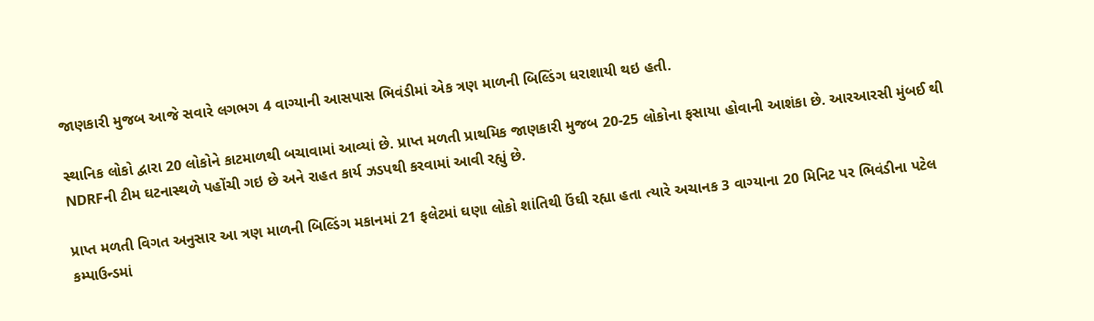જાણકારી મુજબ આજે સવારે લગભગ 4 વાગ્યાની આસપાસ ભિવંડીમાં એક ત્રણ માળની બિલ્ડિંગ ધરાશાયી થઇ હતી.

સ્થાનિક લોકો દ્વારા 20 લોકોને કાટમાળથી બચાવામાં આવ્યાં છે. પ્રાપ્ત મળતી પ્રાથમિક જાણકારી મુજબ 20-25 લોકોના ફસાયા હોવાની આશંકા છે. આરઆરસી મુંબઈ થી NDRFની ટીમ ઘટનાસ્થળે પહોંચી ગઇ છે અને રાહત કાર્ય ઝડપથી કરવામાં આવી રહ્યું છે.

પ્રાપ્ત મળતી વિગત અનુસાર આ ત્રણ માળની બિલ્ડિંગ મકાનમાં 21 ફલેટમાં ઘણા લોકો શાંતિથી ઉંઘી રહ્યા હતા ત્યારે અચાનક 3 વાગ્યાના 20 મિનિટ પર ભિવંડીના પટેલ કમ્પાઉન્ડમાં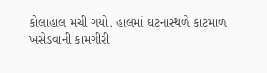કોલાહાલ મચી ગયો. હાલમાં ઘટનાસ્થળે કાટમાળ ખસેડવાની કામગીરી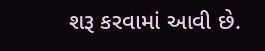શરૂ કરવામાં આવી છે.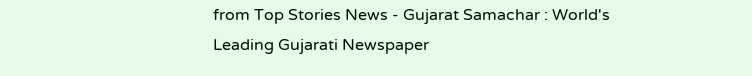from Top Stories News - Gujarat Samachar : World's Leading Gujarati Newspaper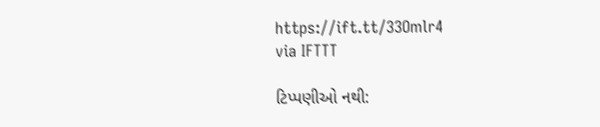https://ift.tt/33Omlr4
via IFTTT

ટિપ્પણીઓ નથી: